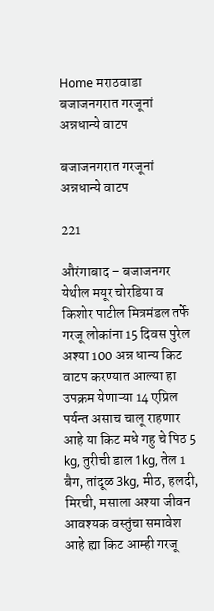Home मराठवाडा बजाजनगरात गरजूनां अन्नधान्ये वाटप

बजाजनगरात गरजूनां अन्नधान्ये वाटप

221

औरंगाबाद – बजाजनगर येथील मयूर चोरडिया व किशोर पाटील मित्रमंडल तर्फे गरजू लोकांना 15 दिवस पुरेल अश्या 100 अन्न धान्य किट वाटप करण्यात आल्या हा उपक्रम येणाऱ्या 14 एप्रिल पर्यन्त असाच चालू राहणार आहे या किट मधे गहु चे पिठ 5 kg, तुरीची डाल 1kg, तेल 1 बैग, तांदूळ 3kg, मीठ, हलदी, मिरची, मसाला अश्या जीवन आवश्यक वस्तुंचा समावेश आहे ह्या किट आम्ही गरजू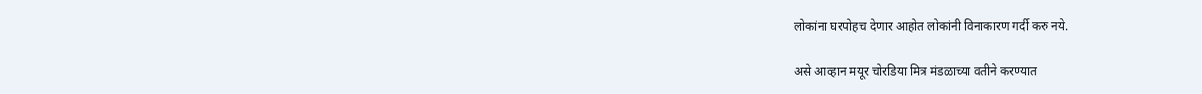लोकांना घरपोहच देणार आहोत लोकांनी विनाकारण गर्दी करु नये.

असे आव्हान मयूर चोरडिया मित्र मंडळाच्या वतीने करण्यात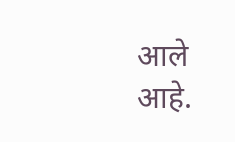आले आहे.